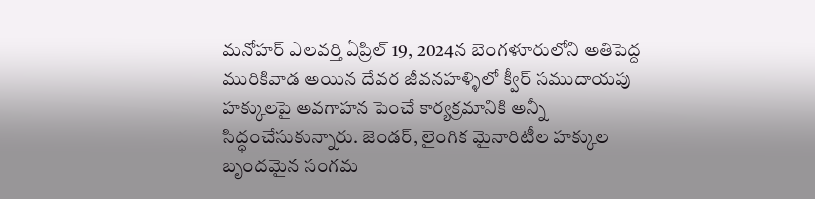మనోహర్ ఎలవర్తి ఏప్రిల్ 19, 2024న బెంగళూరులోని అతిపెద్ద మురికివాడ అయిన దేవర జీవనహళ్ళిలో క్వీర్ సముదాయపు హక్కులపై అవగాహన పెంచే కార్యక్రమానికి అన్నీ సిద్ధంచేసుకున్నారు. జెండర్, లైంగిక మైనారిటీల హక్కుల బృందమైన సంగమ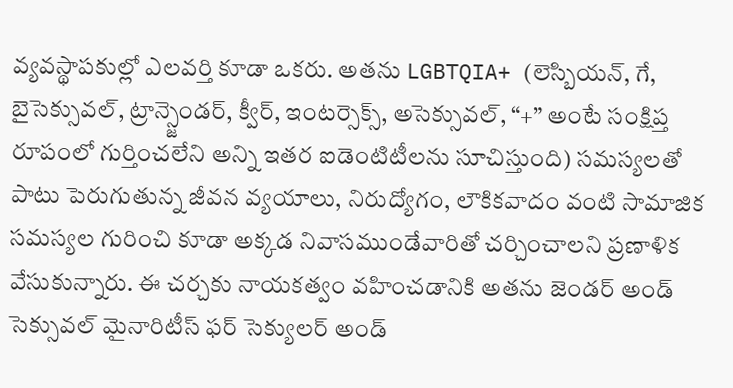వ్యవస్థాపకుల్లో ఎలవర్తి కూడా ఒకరు. అతను LGBTQIA+ (లెస్బియన్, గే, బైసెక్సువల్, ట్రాన్స్జెండర్, క్వీర్, ఇంటర్సెక్స్, అసెక్సువల్, “+” అంటే సంక్షిప్త రూపంలో గుర్తించలేని అన్ని ఇతర ఐడెంటిటీలను సూచిస్తుంది) సమస్యలతో పాటు పెరుగుతున్న జీవన వ్యయాలు, నిరుద్యోగం, లౌకికవాదం వంటి సామాజిక సమస్యల గురించి కూడా అక్కడ నివాసముండేవారితో చర్చించాలని ప్రణాళిక వేసుకున్నారు. ఈ చర్చకు నాయకత్వం వహించడానికి అతను జెండర్ అండ్ సెక్సువల్ మైనారిటీస్ ఫర్ సెక్యులర్ అండ్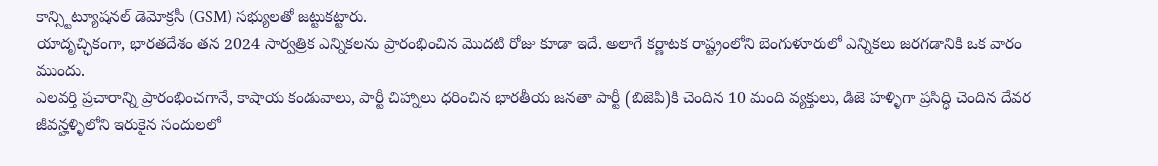కాన్స్టిట్యూషనల్ డెమోక్రసీ (GSM) సభ్యులతో జట్టుకట్టారు.
యాదృచ్ఛికంగా, భారతదేశం తన 2024 సార్వత్రిక ఎన్నికలను ప్రారంభించిన మొదటి రోజు కూడా ఇదే. అలాగే కర్ణాటక రాష్ట్రంలోని బెంగుళూరులో ఎన్నికలు జరగడానికి ఒక వారం ముందు.
ఎలవర్తి ప్రచారాన్ని ప్రారంభించగానే, కాషాయ కండువాలు, పార్టీ చిహ్నాలు ధరించిన భారతీయ జనతా పార్టీ (బిజెపి)కి చెందిన 10 మంది వ్యక్తులు, డిజె హళ్ళిగా ప్రసిద్ధి చెందిన దేవర జీవన్హళ్ళిలోని ఇరుకైన సందులలో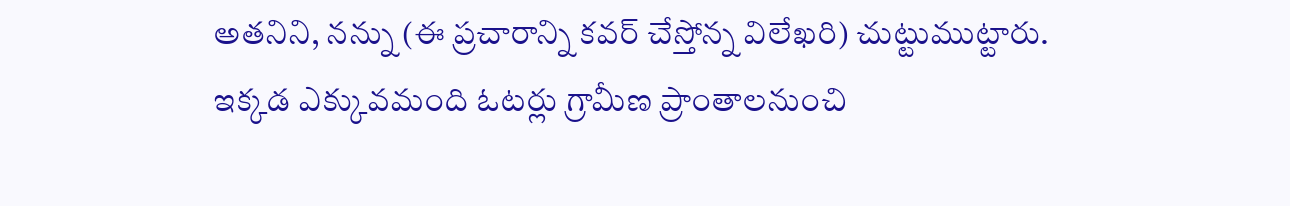అతనిని, నన్ను (ఈ ప్రచారాన్ని కవర్ చేస్తోన్న విలేఖరి) చుట్టుముట్టారు. ఇక్కడ ఎక్కువమంది ఓటర్లు గ్రామీణ ప్రాంతాలనుంచి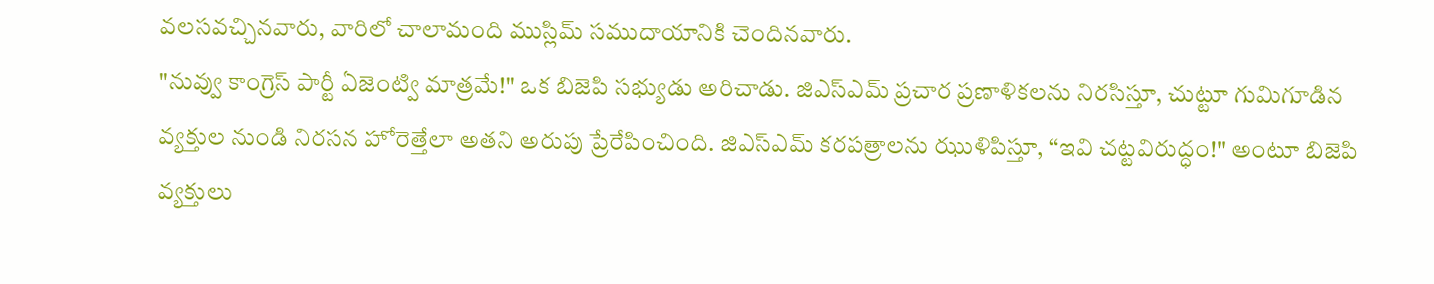వలసవచ్చినవారు, వారిలో చాలామంది ముస్లిమ్ సముదాయానికి చెందినవారు.
"నువ్వు కాంగ్రెస్ పార్టీ ఏజెంట్వి మాత్రమే!" ఒక బిజెపి సభ్యుడు అరిచాడు. జిఎస్ఎమ్ ప్రచార ప్రణాళికలను నిరసిస్తూ, చుట్టూ గుమిగూడిన వ్యక్తుల నుండి నిరసన హోరెత్తేలా అతని అరుపు ప్రేరేపించింది. జిఎస్ఎమ్ కరపత్రాలను ఝుళిపిస్తూ, “ఇవి చట్టవిరుద్ధం!" అంటూ బిజెపి వ్యక్తులు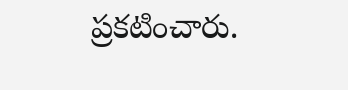ప్రకటించారు.